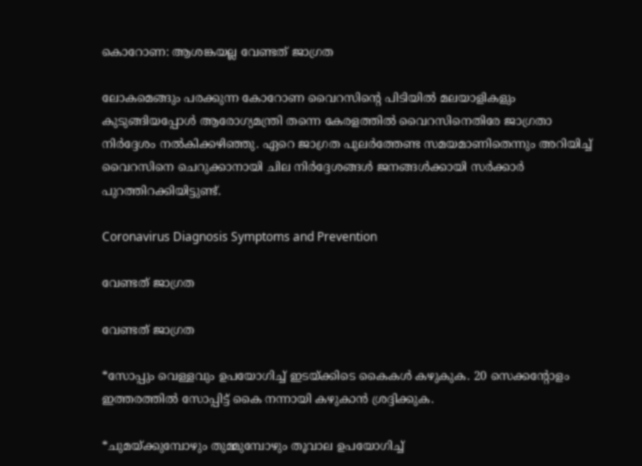കൊറോണ: ആശങ്കയല്ല വേണ്ടത് ജാഗ്രത

ലോകമെങ്ങും പരക്കുന്ന കോറോണ വൈറസിന്റെ പിടിയില്‍ മലയാളികളും കുടുങ്ങിയപ്പോള്‍ ആരോഗ്യമന്ത്രി തന്നെ കേരളത്തില്‍ വൈറസിനെതിരേ ജാഗ്രതാ നിര്‍ദ്ദേശം നല്‍കിക്കഴിഞ്ഞു. ഏറെ ജാഗ്രത പുലര്‍ത്തേണ്ട സമയമാണിതെന്നും അറിയിച്ച് വൈറസിനെ ചെറുക്കാനായി ചില നിര്‍ദ്ദേശങ്ങള്‍ ജനങ്ങള്‍ക്കായി സര്‍ക്കാര്‍ പുറത്തിറക്കിയിട്ടുണ്ട്.

Coronavirus Diagnosis Symptoms and Prevention

വേണ്ടത് ജാഗ്രത

വേണ്ടത് ജാഗ്രത

*സോപ്പും വെള്ളവും ഉപയോഗിച്ച് ഇടയ്ക്കിടെ കൈകള്‍ കഴുകുക. 20 സെക്കന്റോളം ഇത്തരത്തില്‍ സോപ്പിട്ട് കൈ നന്നായി കഴുകാന്‍ ശ്രദ്ദിക്കുക.

*ചുമയ്ക്കുമ്പോഴും തുമ്മുമ്പോഴും തൂവാല ഉപയോഗിച്ച്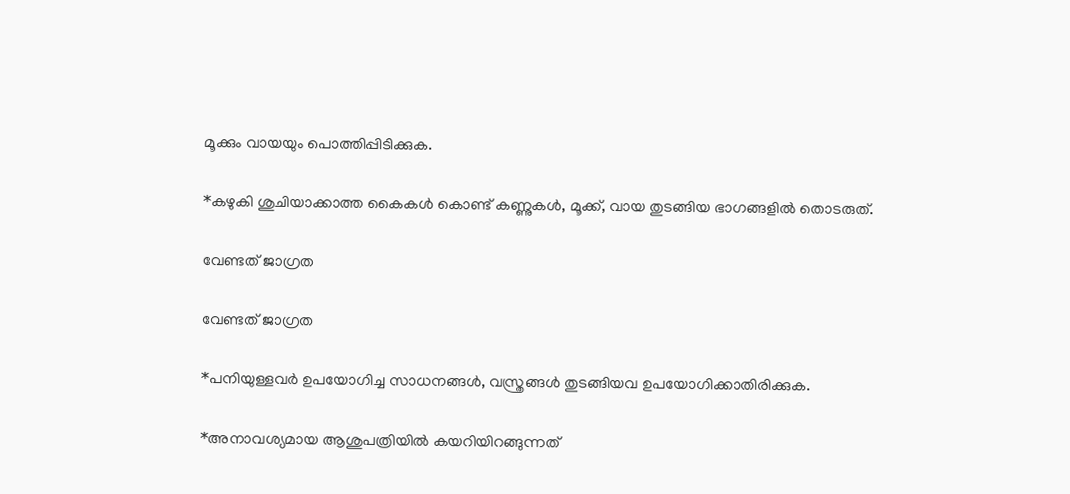മൂക്കും വായയും പൊത്തിപ്പിടിക്കുക.

*കഴുകി ശുചിയാക്കാത്ത കൈകള്‍ കൊണ്ട് കണ്ണുകള്‍, മൂക്ക്, വായ തുടങ്ങിയ ഭാഗങ്ങളില്‍ തൊടരുത്.

വേണ്ടത് ജാഗ്രത

വേണ്ടത് ജാഗ്രത

*പനിയുള്ളവര്‍ ഉപയോഗിച്ച സാധനങ്ങള്‍, വസ്ത്രങ്ങള്‍ തുടങ്ങിയവ ഉപയോഗിക്കാതിരിക്കുക.

*അനാവശ്യമായ ആശുപത്രിയില്‍ കയറിയിറങ്ങുന്നത്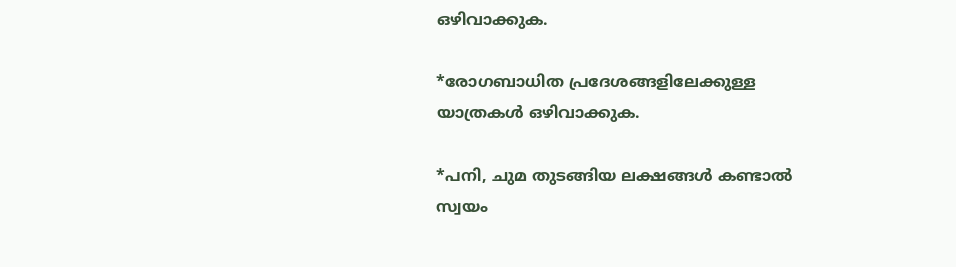ഒഴിവാക്കുക.

*രോഗബാധിത പ്രദേശങ്ങളിലേക്കുള്ള യാത്രകള്‍ ഒഴിവാക്കുക.

*പനി, ചുമ തുടങ്ങിയ ലക്ഷങ്ങള്‍ കണ്ടാല്‍ സ്വയം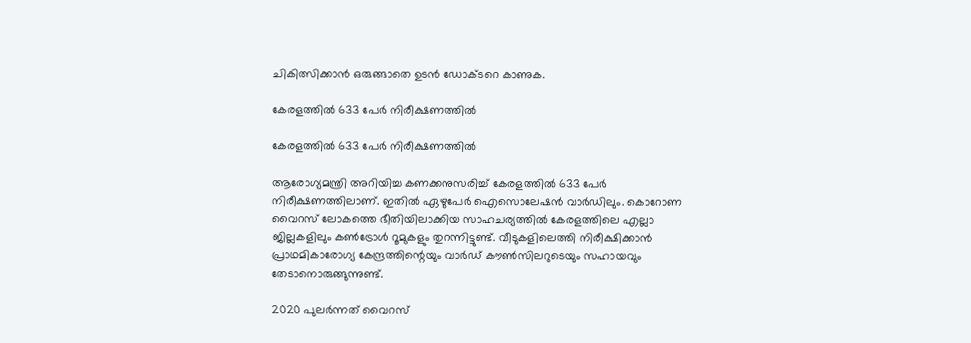ചികിത്സിക്കാന്‍ ഒരുങ്ങാതെ ഉടന്‍ ഡോക്ടറെ കാണുക.

കേരളത്തില്‍ 633 പേര്‍ നിരീക്ഷണത്തില്‍

കേരളത്തില്‍ 633 പേര്‍ നിരീക്ഷണത്തില്‍

ആരോഗ്യമന്ത്രി അറിയിച്ച കണക്കനുസരിച്ച് കേരളത്തില്‍ 633 പേര്‍ നിരീക്ഷണത്തിലാണ്. ഇതില്‍ ഏഴുപേര്‍ ഐസൊലേഷന്‍ വാര്‍ഡിലും. കൊറോണ വൈറസ് ലോകത്തെ ഭീതിയിലാക്കിയ സാഹചര്യത്തില്‍ കേരളത്തിലെ എല്ലാ ജില്ലകളിലും കണ്‍ട്രോള്‍ റൂമുകളും തുറന്നിട്ടുണ്ട്. വീടുകളിലെത്തി നിരീക്ഷിക്കാന്‍ പ്രാഥമികാരോഗ്യ കേന്ദ്രത്തിന്റെയും വാര്‍ഡ് കൗണ്‍സിലറുടെയും സഹായവും തേടാനൊരുങ്ങുന്നുണ്ട്.

2020 പുലര്‍ന്നത് വൈറസ്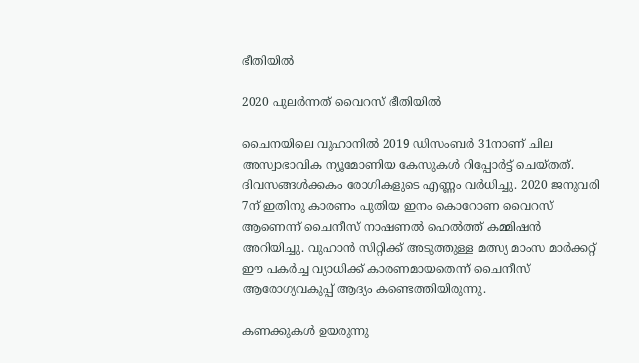ഭീതിയില്‍

2020 പുലര്‍ന്നത് വൈറസ് ഭീതിയില്‍

ചൈനയിലെ വുഹാനില്‍ 2019 ഡിസംബര്‍ 31നാണ് ചില അസ്വാഭാവിക ന്യൂമോണിയ കേസുകള്‍ റിപ്പോര്‍ട്ട് ചെയ്തത്. ദിവസങ്ങള്‍ക്കകം രോഗികളുടെ എണ്ണം വര്‍ധിച്ചു. 2020 ജനുവരി 7ന് ഇതിനു കാരണം പുതിയ ഇനം കൊറോണ വൈറസ് ആണെന്ന് ചൈനീസ് നാഷണല്‍ ഹെല്‍ത്ത് കമ്മിഷന്‍ അറിയിച്ചു. വുഹാന്‍ സിറ്റിക്ക് അടുത്തുള്ള മത്സ്യ മാംസ മാര്‍ക്കറ്റ് ഈ പകര്‍ച്ച വ്യാധിക്ക് കാരണമായതെന്ന് ചൈനീസ് ആരോഗ്യവകുപ്പ് ആദ്യം കണ്ടെത്തിയിരുന്നു.

കണക്കുകള്‍ ഉയരുന്നു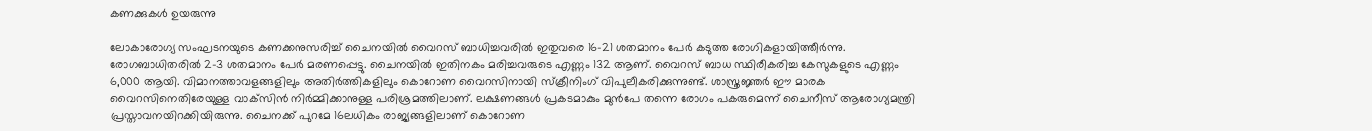കണക്കുകള്‍ ഉയരുന്നു

ലോകാരോഗ്യ സംഘടനയുടെ കണക്കനുസരിച്ച് ചൈനയില്‍ വൈറസ് ബാധിച്ചവരില്‍ ഇതുവരെ 16-21 ശതമാനം പേര്‍ കടുത്ത രോഗികളായിത്തീര്‍ന്നു. രോഗബാധിതരില്‍ 2-3 ശതമാനം പേര്‍ മരണപ്പെട്ടു. ചൈനയില്‍ ഇതിനകം മരിച്ചവരുടെ എണ്ണം 132 ആണ്. വൈറസ് ബാധ സ്ഥിരീകരിച്ച കേസുകളുടെ എണ്ണം 6,000 ആയി. വിമാനത്താവളങ്ങളിലും അതിര്‍ത്തികളിലും കൊറോണ വൈറസിനായി സ്‌ക്രീനിംഗ് വിപുലീകരിക്കുന്നുണ്ട്. ശാസ്ത്രജ്ഞര്‍ ഈ മാരക വൈറസിനെതിരേയുള്ള വാക്‌സിന്‍ നിര്‍മ്മിക്കാനുള്ള പരിശ്രമത്തിലാണ്. ലക്ഷണങ്ങള്‍ പ്രകടമാകും മുന്‍പേ തന്നെ രോഗം പകരുമെന്ന് ചൈനീസ് ആരോഗ്യമന്ത്രി പ്രസ്താവനയിറക്കിയിരുന്നു. ചൈനക്ക് പുറമേ 16ലധികം രാജ്യങ്ങളിലാണ് കൊറോണ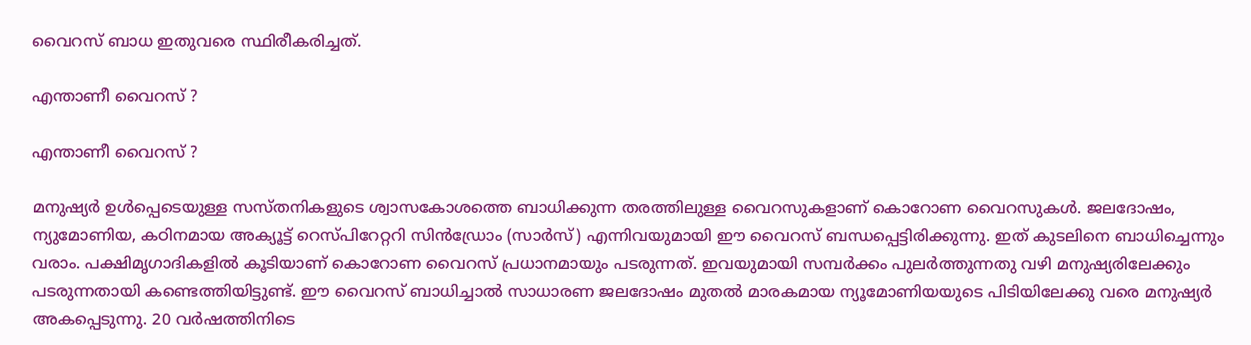വൈറസ് ബാധ ഇതുവരെ സ്ഥിരീകരിച്ചത്.

എന്താണീ വൈറസ് ?

എന്താണീ വൈറസ് ?

മനുഷ്യര്‍ ഉള്‍പ്പെടെയുള്ള സസ്തനികളുടെ ശ്വാസകോശത്തെ ബാധിക്കുന്ന തരത്തിലുള്ള വൈറസുകളാണ് കൊറോണ വൈറസുകള്‍. ജലദോഷം, ന്യുമോണിയ, കഠിനമായ അക്യൂട്ട് റെസ്പിറേറ്ററി സിന്‍ഡ്രോം (സാര്‍സ്) എന്നിവയുമായി ഈ വൈറസ് ബന്ധപ്പെട്ടിരിക്കുന്നു. ഇത് കുടലിനെ ബാധിച്ചെന്നും വരാം. പക്ഷിമൃഗാദികളില്‍ കൂടിയാണ് കൊറോണ വൈറസ് പ്രധാനമായും പടരുന്നത്. ഇവയുമായി സമ്പര്‍ക്കം പുലര്‍ത്തുന്നതു വഴി മനുഷ്യരിലേക്കും പടരുന്നതായി കണ്ടെത്തിയിട്ടുണ്ട്. ഈ വൈറസ് ബാധിച്ചാല്‍ സാധാരണ ജലദോഷം മുതല്‍ മാരകമായ ന്യൂമോണിയയുടെ പിടിയിലേക്കു വരെ മനുഷ്യര്‍ അകപ്പെടുന്നു. 20 വര്‍ഷത്തിനിടെ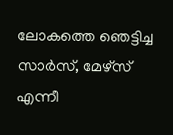ലോകത്തെ ഞെട്ടിച്ച സാര്‍സ്, മേഴ്‌സ് എന്നീ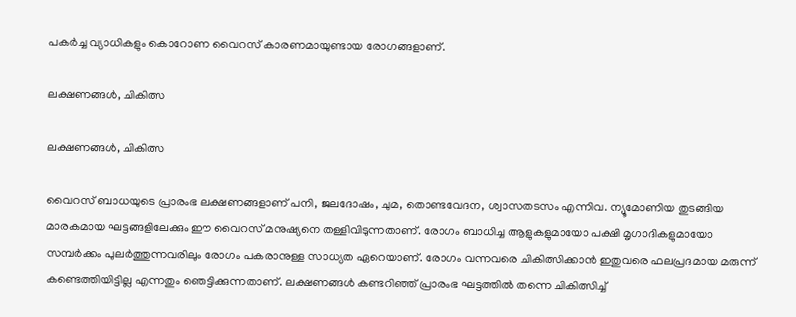പകര്‍ച്ച വ്യാധികളും കൊറോണ വൈറസ് കാരണമായുണ്ടായ രോഗങ്ങളാണ്.

ലക്ഷണങ്ങള്‍, ചികിത്സ

ലക്ഷണങ്ങള്‍, ചികിത്സ

വൈറസ് ബാധയുടെ പ്രാരംഭ ലക്ഷണങ്ങളാണ് പനി, ജലദോഷം, ചുമ, തൊണ്ടവേദന, ശ്വാസതടസം എന്നിവ. ന്യൂമോണിയ തുടങ്ങിയ മാരകമായ ഘട്ടങ്ങളിലേക്കും ഈ വൈറസ് മനുഷ്യനെ തള്ളിവിടുന്നതാണ്. രോഗം ബാധിച്ച ആളുകളുമായോ പക്ഷി മൃഗാദികളുമായോ സമ്പര്‍ക്കം പുലര്‍ത്തുന്നവരിലും രോഗം പകരാനുള്ള സാധ്യത ഏറെയാണ്. രോഗം വന്നവരെ ചികിത്സിക്കാന്‍ ഇതുവരെ ഫലപ്രദമായ മരുന്ന് കണ്ടെത്തിയിട്ടില്ല എന്നതും ഞെട്ടിക്കുന്നതാണ്. ലക്ഷണങ്ങള്‍ കണ്ടറിഞ്ഞ് പ്രാരംഭ ഘട്ടത്തില്‍ തന്നെ ചികിത്സിച്ച്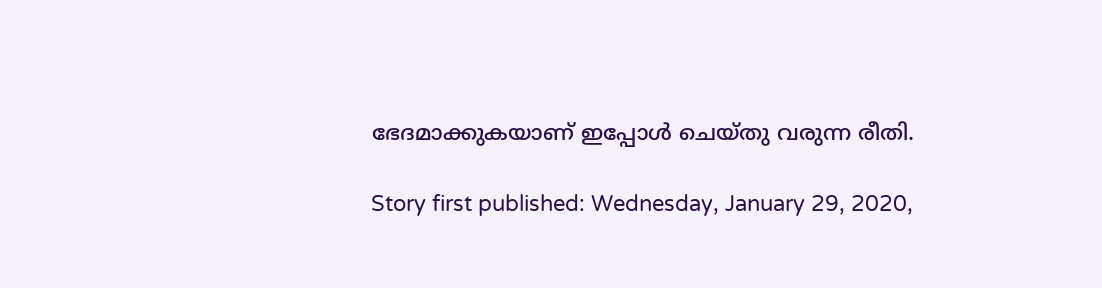ഭേദമാക്കുകയാണ് ഇപ്പോള്‍ ചെയ്തു വരുന്ന രീതി.

Story first published: Wednesday, January 29, 2020,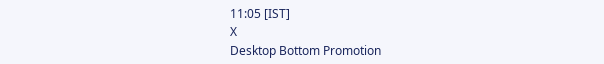11:05 [IST]
X
Desktop Bottom Promotion